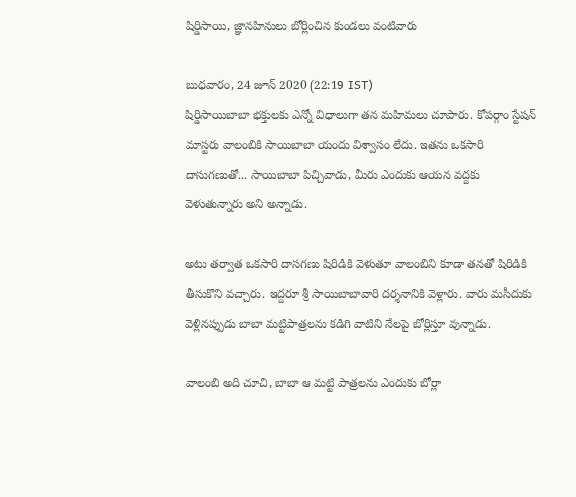షిర్డిసాయి, జ్ఞానహినులు బోర్లించిన కుండలు వంటివారు

బుధవారం, 24 జూన్ 2020 (22:19 IST)
షిర్డిసాయిబాబా భక్తులకు ఎన్నో విధాలుగా తన మహిమలు చూపారు. కోపర్గాం స్టేషన్ మాస్టరు వాలంబికి సాయిబాబా యందు విశ్వాసం లేదు. ఇతను ఒకసారి దాసుగణుతో... సాయిబాబా పిచ్చివాడు, మీరు ఎందుకు ఆయన వద్దకు వెళుతున్నారు అని అన్నాడు.

అటు తర్వాత ఒకసారి దాసగణు షిరిడికి వెళుతూ వాలంబిని కూడా తనతో షిరిడికి తీసుకొని వచ్చారు. ఇద్దరూ శ్రీ సాయిబాబావారి దర్శనానికి వెళ్లారు. వారు మసీదుకు వెళ్లినప్పుడు బాబా మట్టిపాత్రలను కడిగి వాటిని నేలపై బోర్లిస్తూ వున్నాడు.

వాలంబి అది చూచి, బాబా ఆ మట్టి పాత్రలను ఎందుకు బోర్లా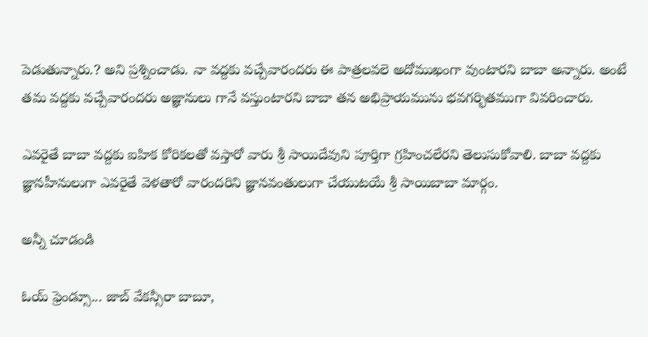పెడుతున్నారు.? అని ప్రశ్నించాడు. నా వద్దకు వచ్చేవారందరు ఈ పాత్రలవలె అదోముఖంగా వుంటారని బాబా అన్నారు. అంటే తమ వద్దకు వచ్చేవారందరు అజ్ఞానులు గానే వస్తుంటారని బాబా తన అభిప్రాయమును భవగర్భితముగా వివరించారు.

ఎవరైతే బాబా వద్దకు ఐహిక కోరికలతో వస్తారో వారు శ్రీ సాయిదేవుని పూర్తిగా గ్రహించలేరని తెలుసుకోవాలి. బాబా వద్దకు జ్ఞానహీనులుగా ఎవరైతే వెళతారో వారందరిని జ్ఞానవంతులుగా చేయుటయే శ్రీ సాయిబాబా మార్గం.

అన్నీ చూడండి

ఓయ్ ఫ్రెండ్సూ... జాబ్ వేకన్సీరా బాబూ,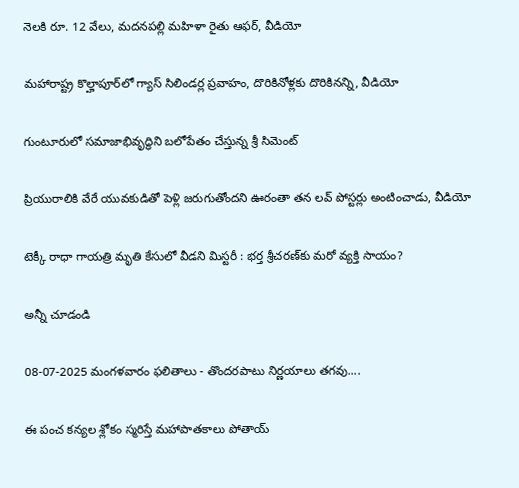నెలకి రూ. 12 వేలు, మదనపల్లి మహిళా రైతు ఆఫర్, వీడియో

మహారాష్ట్ర కొల్హాపూర్‌లో గ్యాస్ సిలిండర్ల ప్రవాహం, దొరికినోళ్లకు దొరికినన్ని, వీడియో

గుంటూరులో సమాజాభివృద్ధిని బలోపేతం చేస్తున్న శ్రీ సిమెంట్

ప్రియురాలికి వేరే యువకుడితో పెళ్లి జరుగుతోందని ఊరంతా తన లవ్ పోస్టర్లు అంటించాడు, వీడియో

టెక్కీ రాధా గాయత్రి మృతి కేసులో వీడని మిస్టరీ : భర్త శ్రీచరణ్‌కు మరో వ్యక్తి సాయం?

అన్నీ చూడండి

08-07-2025 మంగళవారం ఫలితాలు - తొందరపాటు నిర్ణయాలు తగవు....

ఈ పంచ కన్యల శ్లోకం స్మరిస్తే మహాపాతకాలు పోతాయ్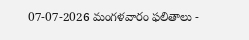07-07-2026 మంగళవారం ఫలితాలు -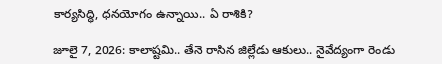కార్యసిద్ధి, ధనయోగం ఉన్నాయి.. ఏ రాశికి?

జూలై 7, 2026: కాలాష్టమి.. తేనె రాసిన జిల్లేడు ఆకులు.. నైవేద్యంగా రెండు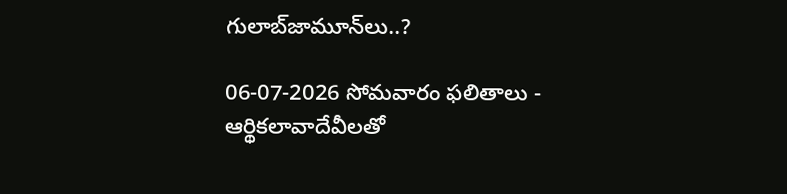గులాబ్‌జామూన్‌లు..?

06-07-2026 సోమవారం ఫలితాలు - ఆర్థికలావాదేవీలతో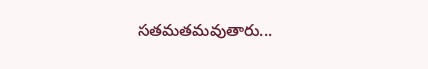సతమతమవుతారు...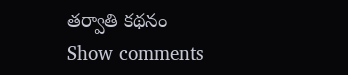తర్వాతి కథనం
Show comments